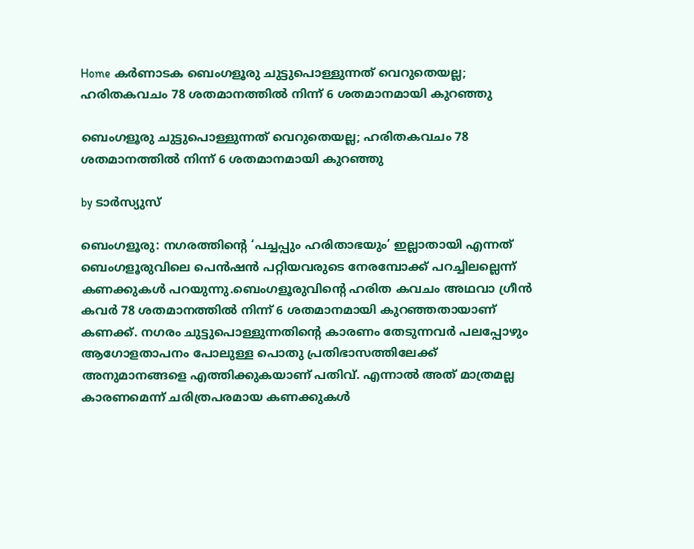Home കർണാടക ബെംഗളൂരു ചുട്ടുപൊള്ളുന്നത് വെറുതെയല്ല; ഹരിതകവചം 78 ശതമാനത്തില്‍ നിന്ന് 6 ശതമാനമായി കുറഞ്ഞു

ബെംഗളൂരു ചുട്ടുപൊള്ളുന്നത് വെറുതെയല്ല; ഹരിതകവചം 78 ശതമാനത്തില്‍ നിന്ന് 6 ശതമാനമായി കുറഞ്ഞു

by ടാർസ്യുസ്

ബെംഗളൂരു: നഗരത്തിന്റെ ‘പച്ചപ്പും ഹരിതാഭയും’ ഇല്ലാതായി എന്നത് ബെംഗളൂരുവിലെ പെൻഷൻ പറ്റിയവരുടെ നേരമ്പോക്ക് പറച്ചിലല്ലെന്ന് കണക്കുകള്‍ പറയുന്നു.ബെംഗളൂരുവിന്റെ ഹരിത കവചം അഥവാ ഗ്രീൻ കവർ 78 ശതമാനത്തില്‍ നിന്ന് 6 ശതമാനമായി കുറഞ്ഞതായാണ് കണക്ക്. നഗരം ചുട്ടുപൊള്ളുന്നതിന്റെ കാരണം തേടുന്നവർ പലപ്പോഴും ആഗോളതാപനം പോലുള്ള പൊതു പ്രതിഭാസത്തിലേക്ക് അനുമാനങ്ങളെ എത്തിക്കുകയാണ് പതിവ്. എന്നാല്‍ അത് മാത്രമല്ല കാരണമെന്ന് ചരിത്രപരമായ കണക്കുകള്‍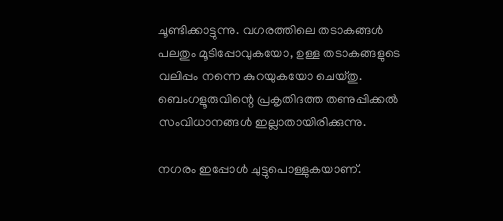ചൂണ്ടിക്കാട്ടുന്നു. വഗരത്തിലെ തടാകങ്ങള്‍ പലതും മൂടിപ്പോവുകയോ, ഉള്ള തടാകങ്ങളുടെ വലിപ്പം നന്നെ കുറയുകയോ ചെയ്തു. ബെംഗളൂരുവിന്റെ പ്രകൃതിദത്ത തണുപ്പിക്കല്‍ സംവിധാനങ്ങള്‍ ഇല്ലാതായിരിക്കുന്നു.

നഗരം ഇപ്പോള്‍ ചുട്ടുപൊള്ളുകയാണ്.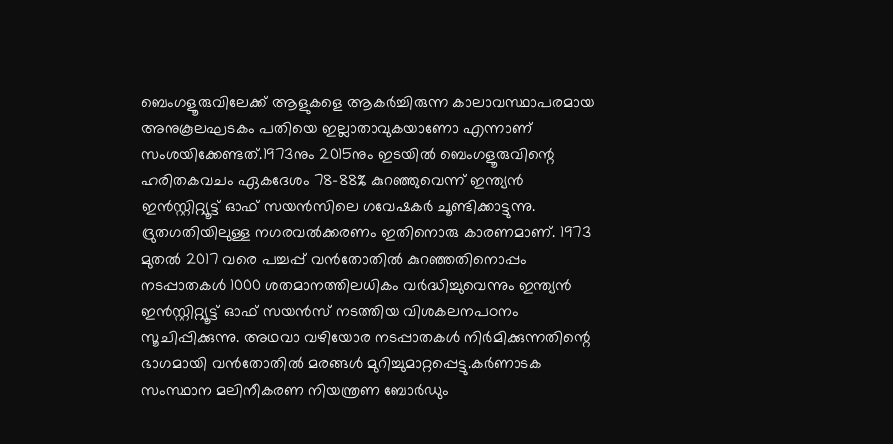ബെംഗളൂരുവിലേക്ക് ആളുകളെ ആകര്‍‌ച്ചിരുന്ന കാലാവസ്ഥാപരമായ അനുകൂലഘടകം പതിയെ ഇല്ലാതാവുകയാണോ എന്നാണ് സംശയിക്കേണ്ടത്.1973നും 2015നും ഇടയില്‍ ബെംഗളൂരുവിന്റെ ഹരിതകവചം ഏകദേശം 78-88% കുറഞ്ഞുവെന്ന് ഇന്ത്യൻ ഇൻസ്റ്റിറ്റ്യൂട്ട് ഓഫ് സയൻസിലെ ഗവേഷകർ ചൂണ്ടിക്കാട്ടുന്നു. ദ്രുതഗതിയിലുള്ള നഗരവല്‍ക്കരണം ഇതിനൊരു കാരണമാണ്. 1973 മുതല്‍ 2017 വരെ പച്ചപ്പ് വൻതോതില്‍ കുറഞ്ഞതിനൊപ്പം നടപ്പാതകള്‍ 1000 ശതമാനത്തിലധികം വർദ്ധിച്ചുവെന്നും ഇന്ത്യൻ ഇൻസ്റ്റിറ്റ്യൂട്ട് ഓഫ് സയൻസ് നടത്തിയ വിശകലനപഠനം സൂചിപ്പിക്കുന്നു. അഥവാ വഴിയോര നടപ്പാതകള്‍ നിർമിക്കുന്നതിന്റെ ഭാഗമായി വൻതോതില്‍ മരങ്ങള്‍ മുറിച്ചുമാറ്റപ്പെട്ടു.കർണാടക സംസ്ഥാന മലിനീകരണ നിയന്ത്രണ ബോർഡും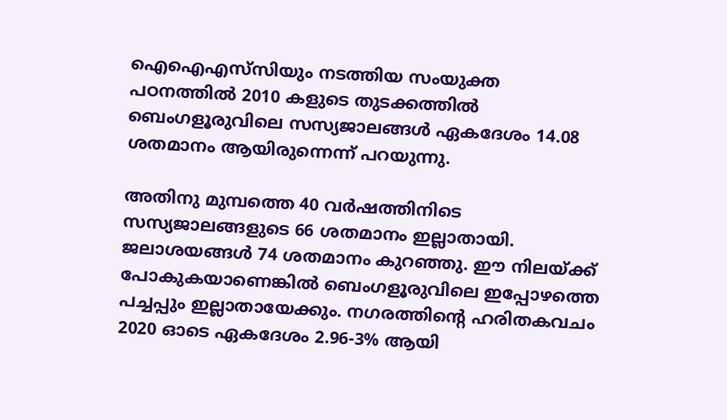ഐഐഎസ്‌സിയും നടത്തിയ സംയുക്ത പഠനത്തില്‍ 2010 കളുടെ തുടക്കത്തില്‍ ബെംഗളൂരുവിലെ സസ്യജാലങ്ങള്‍ ഏകദേശം 14.08 ശതമാനം ആയിരുന്നെന്ന് പറയുന്നു.

അതിനു മുമ്പത്തെ 40 വർഷത്തിനിടെ സസ്യജാലങ്ങളുടെ 66 ശതമാനം ഇല്ലാതായി. ജലാശയങ്ങള്‍ 74 ശതമാനം കുറഞ്ഞു. ഈ നിലയ്ക്ക് പോകുകയാണെങ്കില്‍ ബെംഗളൂരുവിലെ ഇപ്പോഴത്തെ പച്ചപ്പും ഇല്ലാതായേക്കും. നഗരത്തിന്റെ ഹരിതകവചം 2020 ഓടെ ഏകദേശം 2.96-3% ആയി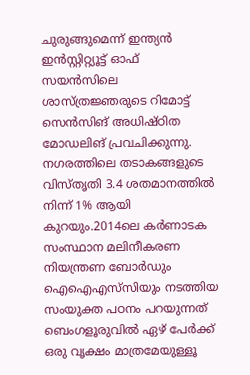ചുരുങ്ങുമെന്ന് ഇന്ത്യൻ ഇൻസ്റ്റിറ്റ്യൂട്ട് ഓഫ് സയൻസിലെ ശാസ്ത്രജ്ഞരുടെ റിമോട്ട് സെൻസിങ് അധിഷ്ഠിത മോഡലിങ് പ്രവചിക്കുന്നു. നഗരത്തിലെ തടാകങ്ങളുടെ വിസ്തൃതി 3.4 ശതമാനത്തില്‍ നിന്ന് 1% ആയി കുറയും.2014ലെ കർണാടക സംസ്ഥാന മലിനീകരണ നിയന്ത്രണ ബോർഡും ഐഐഎസ്‌സിയും നടത്തിയ സംയുക്ത പഠനം പറയുന്നത് ബെംഗളൂരുവില്‍ ഏഴ് പേർക്ക് ഒരു വൃക്ഷം മാത്രമേയുള്ളൂ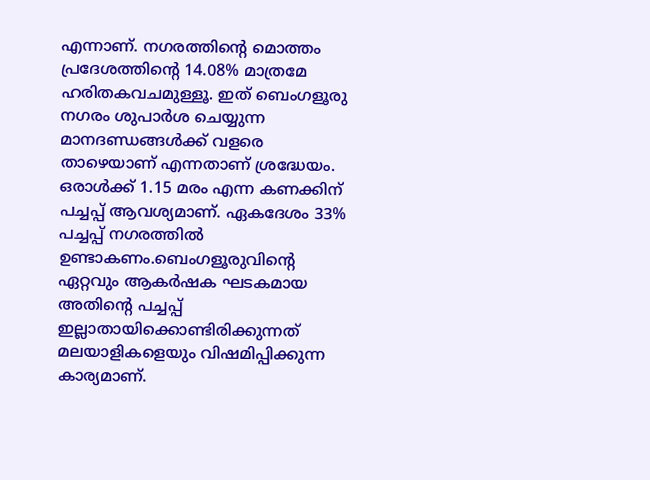എന്നാണ്. നഗരത്തിന്റെ മൊത്തം പ്രദേശത്തിന്റെ 14.08% മാത്രമേ ഹരിതകവചമുള്ളൂ. ഇത് ബെംഗളൂരു നഗരം ശുപാർശ ചെയ്യുന്ന മാനദണ്ഡങ്ങള്‍ക്ക് വളരെ താഴെയാണ് എന്നതാണ് ശ്രദ്ധേയം. ഒരാള്‍ക്ക് 1.15 മരം എന്ന കണക്കിന് പച്ചപ്പ് ആവശ്യമാണ്. ഏകദേശം 33% പച്ചപ്പ് നഗരത്തില്‍ ഉണ്ടാകണം.ബെംഗളൂരുവിന്റെ ഏറ്റവും ആകർഷക ഘടകമായ അതിന്റെ പച്ചപ്പ് ഇല്ലാതായിക്കൊണ്ടിരിക്കുന്നത് മലയാളികളെയും വിഷമിപ്പിക്കുന്ന കാര്യമാണ്.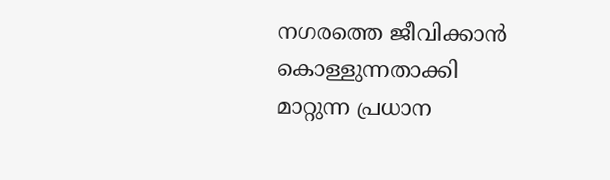നഗരത്തെ ജീവിക്കാൻ കൊള്ളുന്നതാക്കി മാറ്റുന്ന പ്രധാന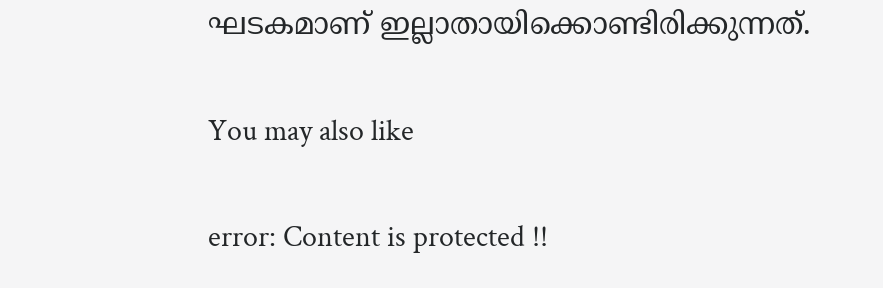ഘടകമാണ് ഇല്ലാതായിക്കൊണ്ടിരിക്കുന്നത്.

You may also like

error: Content is protected !!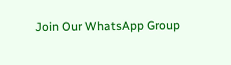Join Our WhatsApp Group